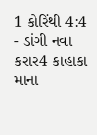1 કોરિંથી 4:4 - ડાંગી નવા કરાર4 કાહાકા માના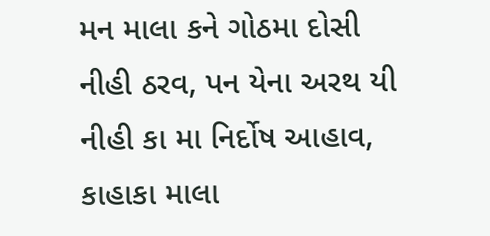મન માલા કને ગોઠમા દોસી નીહી ઠરવ, પન યેના અરથ યી નીહી કા મા નિર્દોષ આહાવ, કાહાકા માલા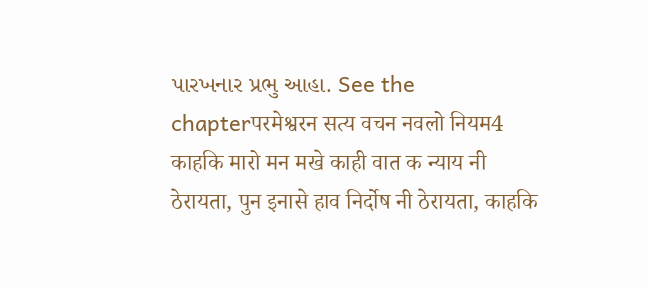પારખનાર પ્રભુ આહા. See the chapterपरमेश्वरन सत्य वचन नवलो नियम4 काहकि मारो मन मखे काही वात क न्याय नी ठेरायता, पुन इनासे हाव निर्दोष नी ठेरायता, काहकि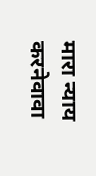मारा न्याय करनेवावा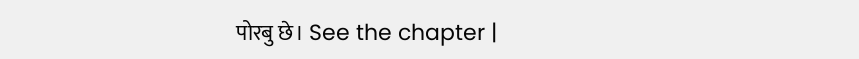पोरबु छे। See the chapter |